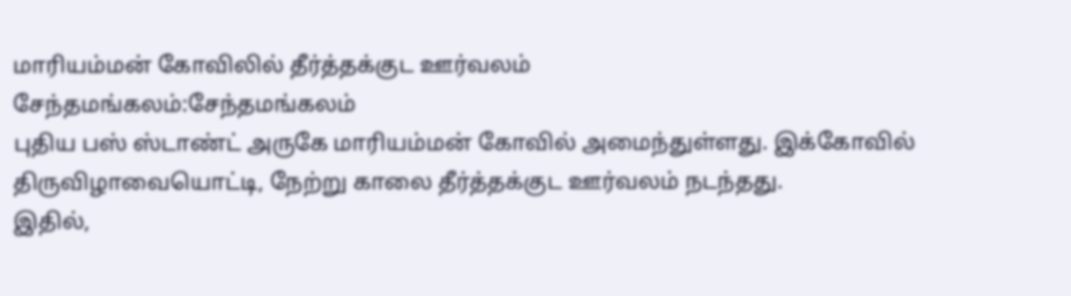மாரியம்மன் கோவிலில் தீர்த்தக்குட ஊர்வலம்
சேந்தமங்கலம்:சேந்தமங்கலம்
புதிய பஸ் ஸ்டாண்ட் அருகே மாரியம்மன் கோவில் அமைந்துள்ளது. இக்கோவில்
திருவிழாவையொட்டி, நேற்று காலை தீர்த்தக்குட ஊர்வலம் நடந்தது.
இதில்,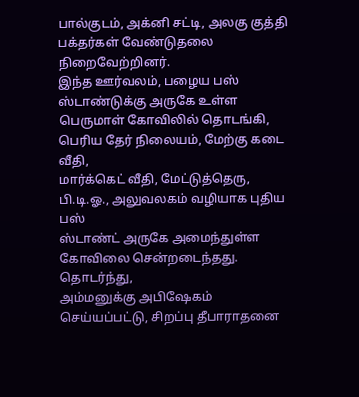பால்குடம், அக்னி சட்டி, அலகு குத்தி பக்தர்கள் வேண்டுதலை
நிறைவேற்றினர்.
இந்த ஊர்வலம், பழைய பஸ் ஸ்டாண்டுக்கு அருகே உள்ள
பெருமாள் கோவிலில் தொடங்கி, பெரிய தேர் நிலையம், மேற்கு கடை வீதி,
மார்க்கெட் வீதி, மேட்டுத்தெரு, பி.டி.ஓ., அலுவலகம் வழியாக புதிய பஸ்
ஸ்டாண்ட் அருகே அமைந்துள்ள கோவிலை சென்றடைந்தது. தொடர்ந்து,
அம்மனுக்கு அபிஷேகம் செய்யப்பட்டு, சிறப்பு தீபாராதனை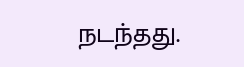நடந்தது.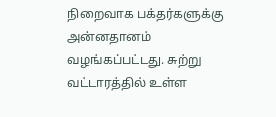நிறைவாக பக்தர்களுக்கு அன்னதானம் வழங்கப்பட்டது. சுற்று
வட்டாரத்தில் உள்ள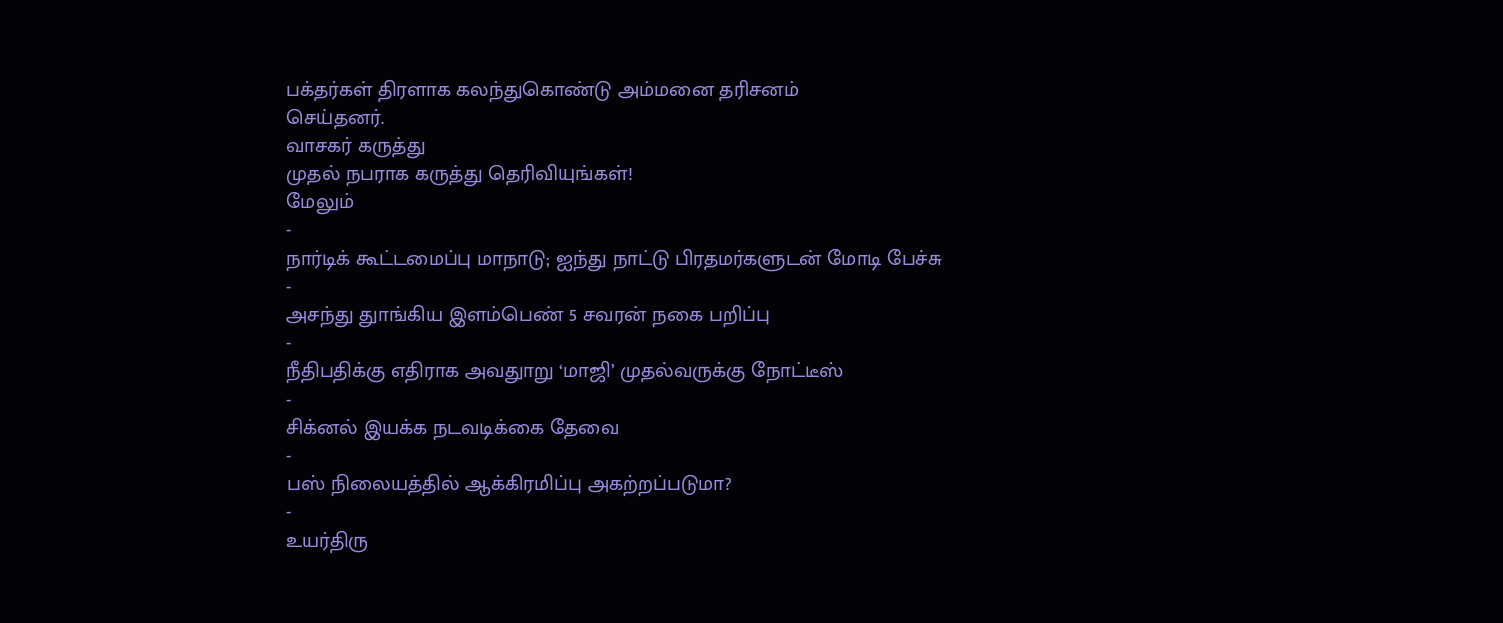பக்தர்கள் திரளாக கலந்துகொண்டு அம்மனை தரிசனம்
செய்தனர்.
வாசகர் கருத்து
முதல் நபராக கருத்து தெரிவியுங்கள்!
மேலும்
-
நார்டிக் கூட்டமைப்பு மாநாடு; ஐந்து நாட்டு பிரதமர்களுடன் மோடி பேச்சு
-
அசந்து துாங்கிய இளம்பெண் 5 சவரன் நகை பறிப்பு
-
நீதிபதிக்கு எதிராக அவதுாறு ‘மாஜி’ முதல்வருக்கு நோட்டீஸ்
-
சிக்னல் இயக்க நடவடிக்கை தேவை
-
பஸ் நிலையத்தில் ஆக்கிரமிப்பு அகற்றப்படுமா?
-
உயர்திரு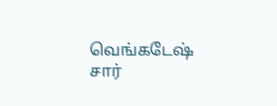வெங்கடேஷ் சார்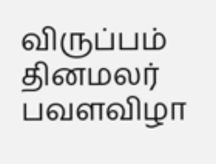விருப்பம் தினமலர் பவளவிழா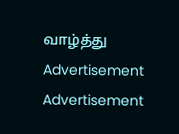வாழ்த்து
Advertisement
Advertisement